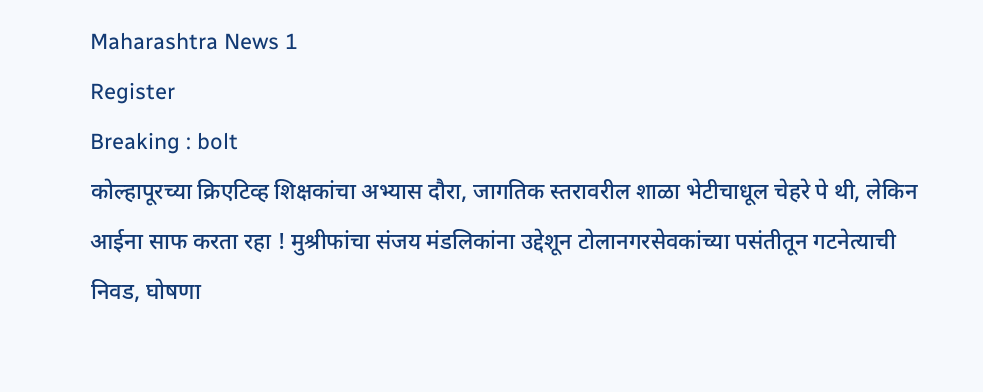Maharashtra News 1
Register
Breaking : bolt
कोल्हापूरच्या क्रिएटिव्ह शिक्षकांचा अभ्यास दौरा, जागतिक स्तरावरील शाळा भेटीचाधूल चेहरे पे थी, लेकिन आईना साफ करता रहा ! मुश्रीफांचा संजय मंडलिकांना उद्देशून टोलानगरसेवकांच्या पसंतीतून गटनेत्याची निवड, घोषणा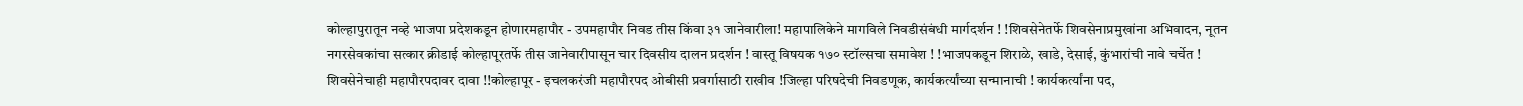कोल्हापुरातून नव्हे भाजपा प्रदेशकडून होणारमहापौर - उपमहापौर निवड तीस किंवा ३१ जानेवारीला! महापालिकेने मागविले निवडीसंबंधी मार्गदर्शन ! !शिवसेनेतर्फे शिवसेनाप्रमुखांना अभिवादन, नूतन नगरसेवकांचा सत्कार क्रीडाई कोल्हापूरतर्फे तीस जानेवारीपासून चार दिवसीय दालन प्रदर्शन ! वास्तू विषयक १७० स्टॉल्सचा समावेश ! !भाजपकडून शिराळे, खाडे, देसाई, कुंभारांची नावे चर्चेत ! शिवसेनेचाही महापौरपदावर दावा !!कोल्हापूर - इचलकरंजी महापौरपद ओबीसी प्रवर्गासाठी राखीव !जिल्हा परिषदेची निवडणूक, कार्यकर्त्यांच्या सन्मानाची ! कार्यकर्त्यांना पद,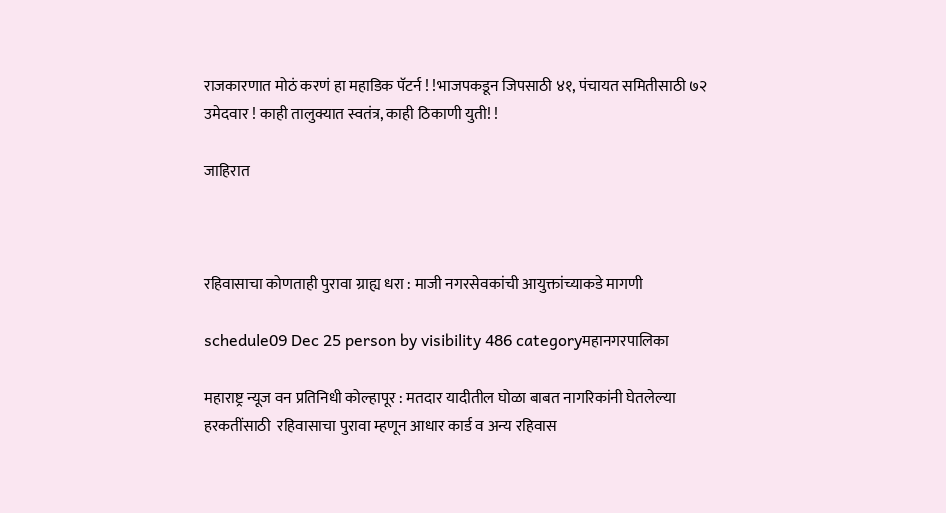राजकारणात मोठं करणं हा महाडिक पॅटर्न ! !भाजपकडून जिपसाठी ४१, पंचायत समितीसाठी ७२ उमेदवार ! काही तालुक्यात स्वतंत्र, काही ठिकाणी युती! !

जाहिरात



रहिवासाचा कोणताही पुरावा ग्राह्य धरा : माजी नगरसेवकांची आयुक्तांच्याकडे मागणी

schedule09 Dec 25 person by visibility 486 categoryमहानगरपालिका

महाराष्ट्र न्यूज वन प्रतिनिधी कोल्हापूर : मतदार यादीतील घोळा बाबत नागरिकांनी घेतलेल्या हरकतींसाठी  रहिवासाचा पुरावा म्हणून आधार कार्ड व अन्य रहिवास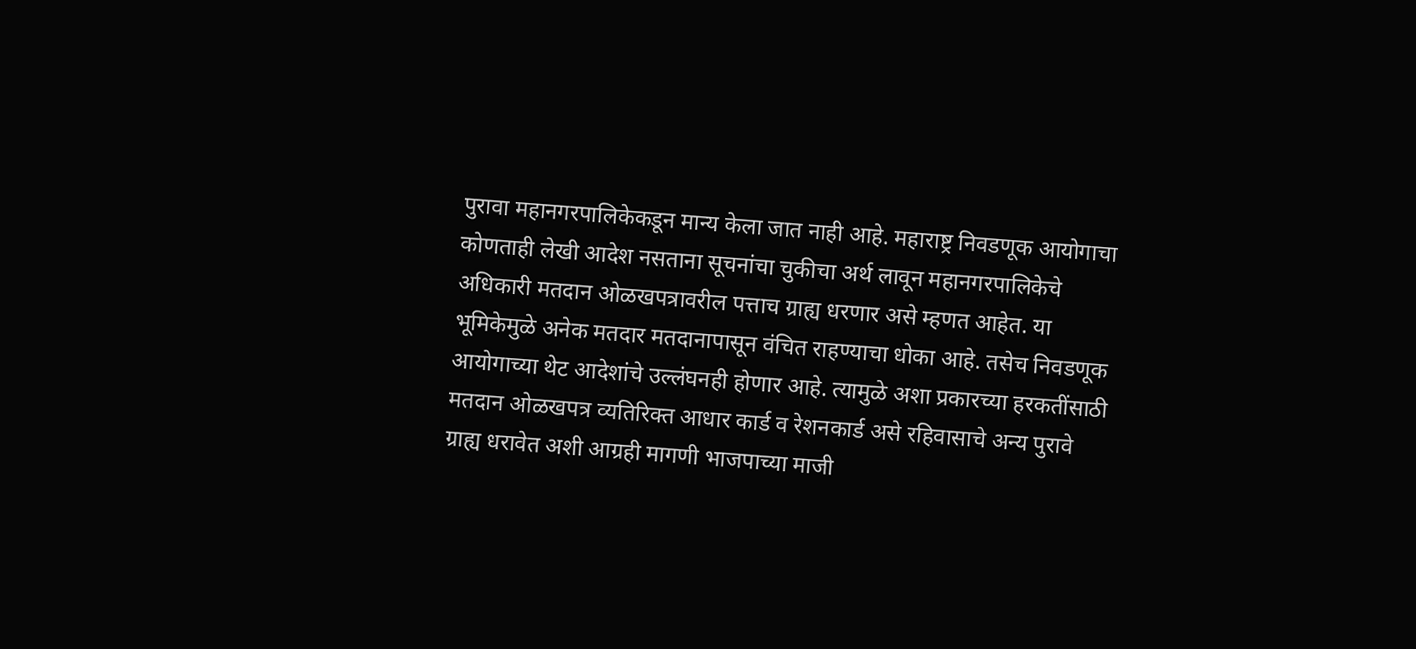पुरावा महानगरपालिकेकडून मान्य केला जात नाही आहे. महाराष्ट्र निवडणूक आयोगाचा कोणताही लेखी आदेश नसताना सूचनांचा चुकीचा अर्थ लावून महानगरपालिकेचे अधिकारी मतदान ओळखपत्रावरील पत्ताच ग्राह्य धरणार असे म्हणत आहेत. या भूमिकेमुळे अनेक मतदार मतदानापासून वंचित राहण्याचा धोका आहे. तसेच निवडणूक आयोगाच्या थेट आदेशांचे उल्लंघनही होणार आहे. त्यामुळे अशा प्रकारच्या हरकतींसाठी मतदान ओळखपत्र व्यतिरिक्त आधार कार्ड व रेशनकार्ड असे रहिवासाचे अन्य पुरावे ग्राह्य धरावेत अशी आग्रही मागणी भाजपाच्या माजी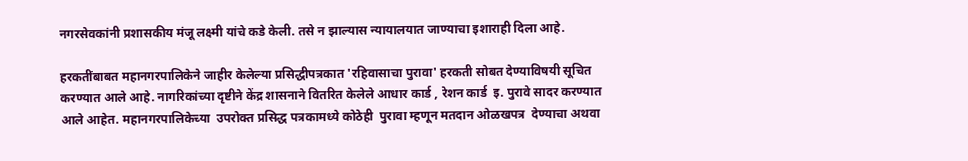नगरसेवकांनी प्रशासकीय मंजू लक्ष्मी यांचे कडे केली. तसे न झाल्यास न्यायालयात जाण्याचा इशाराही दिला आहे.

हरकतींबाबत महानगरपालिकेने जाहीर केलेल्या प्रसिद्धीपत्रकात 'रहिवासाचा पुरावा' हरकती सोबत देण्याविषयी सूचित करण्यात आले आहे. नागरिकांच्या दृष्टीने केंद्र शासनाने वितरित केलेले आधार कार्ड , रेशन कार्ड  इ. पुरावे सादर करण्यात आले आहेत. महानगरपालिकेच्या  उपरोक्त प्रसिद्ध पत्रकामध्ये कोठेही  पुरावा म्हणून मतदान ओळखपत्र  देण्याचा अथवा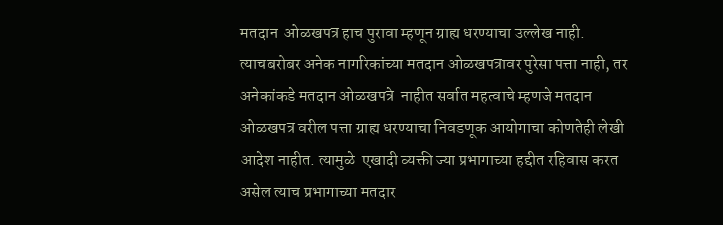मतदान  ओळखपत्र हाच पुरावा म्हणून ग्राह्य धरण्याचा उल्लेख नाही. त्याचबरोबर अनेक नागरिकांच्या मतदान ओळखपत्रावर पुरेसा पत्ता नाही, तर अनेकांकडे मतदान ओळखपत्रे  नाहीत सर्वात महत्वाचे म्हणजे मतदान ओळखपत्र वरील पत्ता ग्राह्य धरण्याचा निवडणूक आयोगाचा कोणतेही लेखी आदेश नाहीत. त्यामुळे  एखादी व्यक्ती ज्या प्रभागाच्या हद्दीत रहिवास करत असेल त्याच प्रभागाच्या मतदार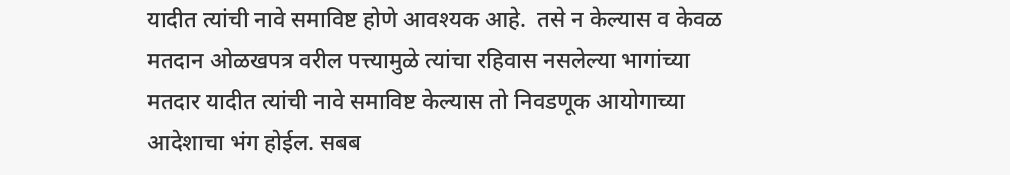यादीत त्यांची नावे समाविष्ट होणे आवश्यक आहे.  तसे न केल्यास व केवळ मतदान ओळखपत्र वरील पत्त्यामुळे त्यांचा रहिवास नसलेल्या भागांच्या मतदार यादीत त्यांची नावे समाविष्ट केल्यास तो निवडणूक आयोगाच्या आदेशाचा भंग होईल. सबब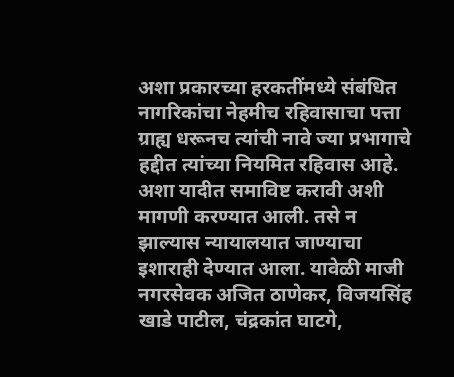अशा प्रकारच्या हरकतींमध्ये संबंधित नागरिकांचा नेहमीच रहिवासाचा पत्ता ग्राह्य धरूनच त्यांची नावे ज्या प्रभागाचे हद्दीत त्यांच्या नियमित रहिवास आहे. अशा यादीत समाविष्ट करावी अशी मागणी करण्यात आली. तसे न झाल्यास न्यायालयात जाण्याचा इशाराही देण्यात आला. यावेळी माजी नगरसेवक अजित ठाणेकर, विजयसिंह खाडे पाटील, चंद्रकांत घाटगे,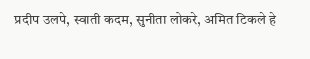प्रदीप उलपे, स्वाती कदम, सुनीता लोकरे, अमित टिकले हे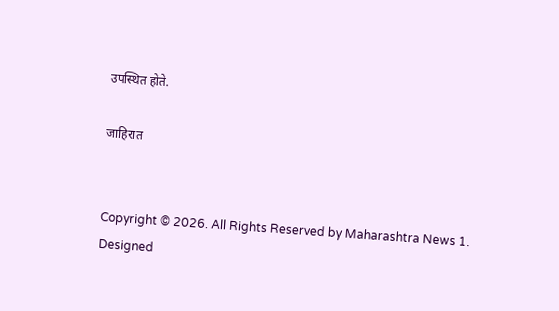उपस्थित होते.

जाहिरात


Copyright © 2026. All Rights Reserved by Maharashtra News 1.
Designed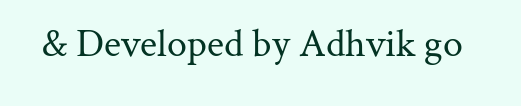& Developed by Adhvik go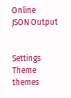Online
JSON Output


Settings
Theme
themes